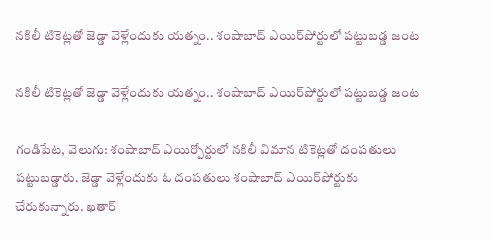నకిలీ టికెట్లతో జెడ్డా వెళ్లేందుకు యత్నం.. శంషాబాద్ ఎయిర్‌పోర్టులో పట్టుబడ్డ జంట

నకిలీ టికెట్లతో జెడ్డా వెళ్లేందుకు యత్నం.. శంషాబాద్ ఎయిర్‌పోర్టులో పట్టుబడ్డ జంట

గండిపేట, వెలుగు: శంషాబాద్‌‌‌‌ ఎయిర్పోర్టులో నకిలీ విమాన టికెట్లతో దంపతులు పట్టుబడ్డారు. జెడ్డా వెళ్లేందుకు ఓ దంపతులు శంషాబాద్‌‌‌‌ ఎయిర్‌‌‌‌పోర్టుకు చేరుకున్నారు. ఖతార్‌‌‌‌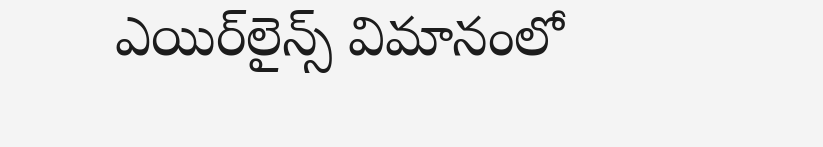ఎయిర్‌‌‌‌లైన్స్‌‌‌‌ విమానంలో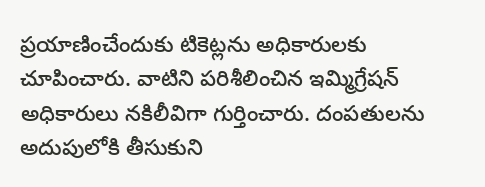ప్రయాణించేందుకు టికెట్లను అధికారులకు చూపించారు. వాటిని పరిశీలించిన ఇమ్మిగ్రేషన్‌‌‌‌ అధికారులు నకిలీవిగా గుర్తించారు. దంపతులను అదుపులోకి తీసుకుని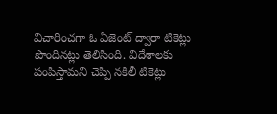విచారించగా ఓ ఏజెంట్‌‌‌‌ ద్వారా టికెట్లు పొందినట్లు తెలిసింది. విదేశాలకు పంపిస్తామని చెప్పి నకిలీ టికెట్లు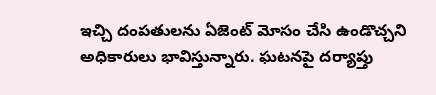ఇచ్చి దంపతులను ఏజెంట్ మోసం చేసి ఉండొచ్చని అధికారులు భావిస్తున్నారు. ఘటనపై దర్యాప్తు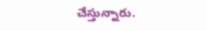చేస్తున్నారు.